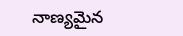నాణ్యమైన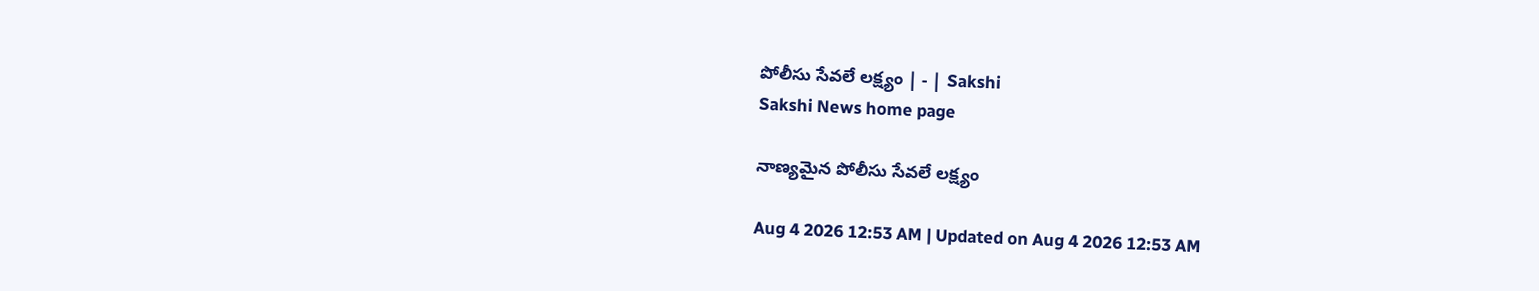పోలీసు సేవలే లక్ష్యం | - | Sakshi
Sakshi News home page

నాణ్యమైన పోలీసు సేవలే లక్ష్యం

Aug 4 2026 12:53 AM | Updated on Aug 4 2026 12:53 AM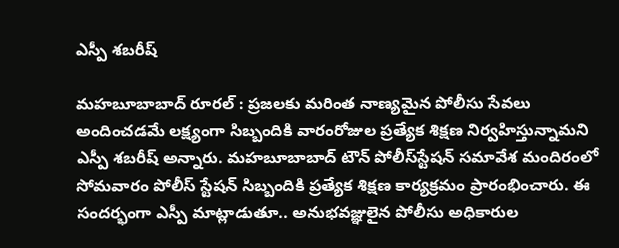ఎస్పీ శబరీష్‌

మహబూబాబాద్‌ రూరల్‌ : ప్రజలకు మరింత నాణ్యమైన పోలీసు సేవలు అందించడమే లక్ష్యంగా సిబ్బందికి వారంరోజుల ప్రత్యేక శిక్షణ నిర్వహిస్తున్నామని ఎస్పీ శబరీష్‌ అన్నారు. మహబూబాబాద్‌ టౌన్‌ పోలీస్‌స్టేషన్‌ సమావేశ మందిరంలో సోమవారం పోలీస్‌ స్టేషన్‌ సిబ్బందికి ప్రత్యేక శిక్షణ కార్యక్రమం ప్రారంభించారు. ఈ సందర్భంగా ఎస్పీ మాట్లాడుతూ.. అనుభవజ్ఞులైన పోలీసు అధికారుల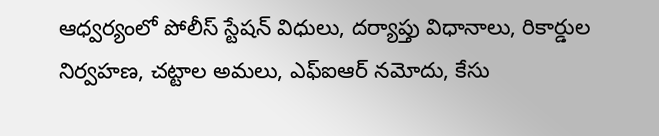ఆధ్వర్యంలో పోలీస్‌ స్టేషన్‌ విధులు, దర్యాప్తు విధానాలు, రికార్డుల నిర్వహణ, చట్టాల అమలు, ఎఫ్‌ఐఆర్‌ నమోదు, కేసు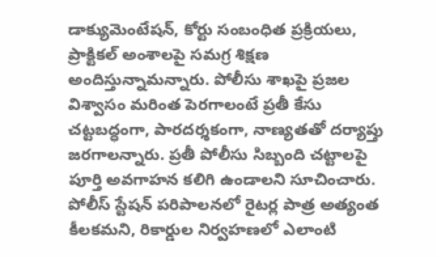డాక్యుమెంటేషన్‌, కోర్టు సంబంధిత ప్రక్రియలు, ప్రాక్టికల్‌ అంశాలపై సమగ్ర శిక్షణ అందిస్తున్నామన్నారు. పోలీసు శాఖపై ప్రజల విశ్వాసం మరింత పెరగాలంటే ప్రతీ కేసు చట్టబద్ధంగా, పారదర్శకంగా, నాణ్యతతో దర్యాప్తు జరగాలన్నారు. ప్రతీ పోలీసు సిబ్బంది చట్టాలపై పూర్తి అవగాహన కలిగి ఉండాలని సూచించారు. పోలీస్‌ స్టేషన్‌ పరిపాలనలో రైటర్ల పాత్ర అత్యంత కీలకమని, రికార్డుల నిర్వహణలో ఎలాంటి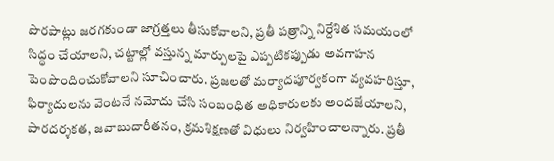పొరపాట్లు జరగకుండా జాగ్రత్తలు తీసుకోవాలని, ప్రతీ పత్రాన్ని నిర్దేశిత సమయంలో సిద్ధం చేయాలని, చట్టాల్లో వస్తున్న మార్పులపై ఎప్పటికప్పుడు అవగాహన పెంపొందించుకోవాలని సూచించారు. ప్రజలతో మర్యాదపూర్వకంగా వ్యవహరిస్తూ, ఫిర్యాదులను వెంటనే నమోదు చేసి సంబంధిత అధికారులకు అందజేయాలని, పారదర్శకత, జవాబుదారీతనం, క్రమశిక్షణతో విధులు నిర్వహించాలన్నారు. ప్రతీ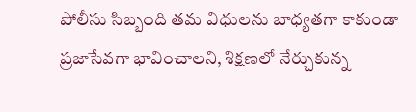పోలీసు సిబ్బంది తమ విధులను బాధ్యతగా కాకుండా ప్రజాసేవగా భావించాలని, శిక్షణలో నేర్చుకున్న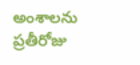అంశాలను ప్రతీరోజు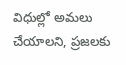విధుల్లో అమలు చేయాలని, ప్రజలకు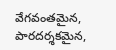వేగవంతమైన, పారదర్శకమైన,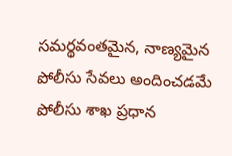సమర్థవంతమైన, నాణ్యమైన పోలీసు సేవలు అందించడమే పోలీసు శాఖ ప్రధాన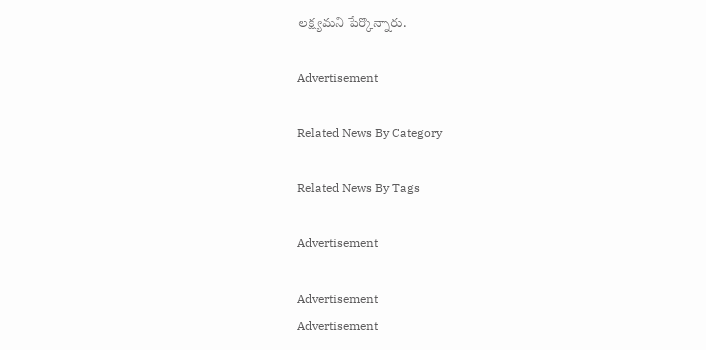లక్ష్యమని పేర్కొన్నారు.

Advertisement

Related News By Category

Related News By Tags

Advertisement

Advertisement
Advertisement